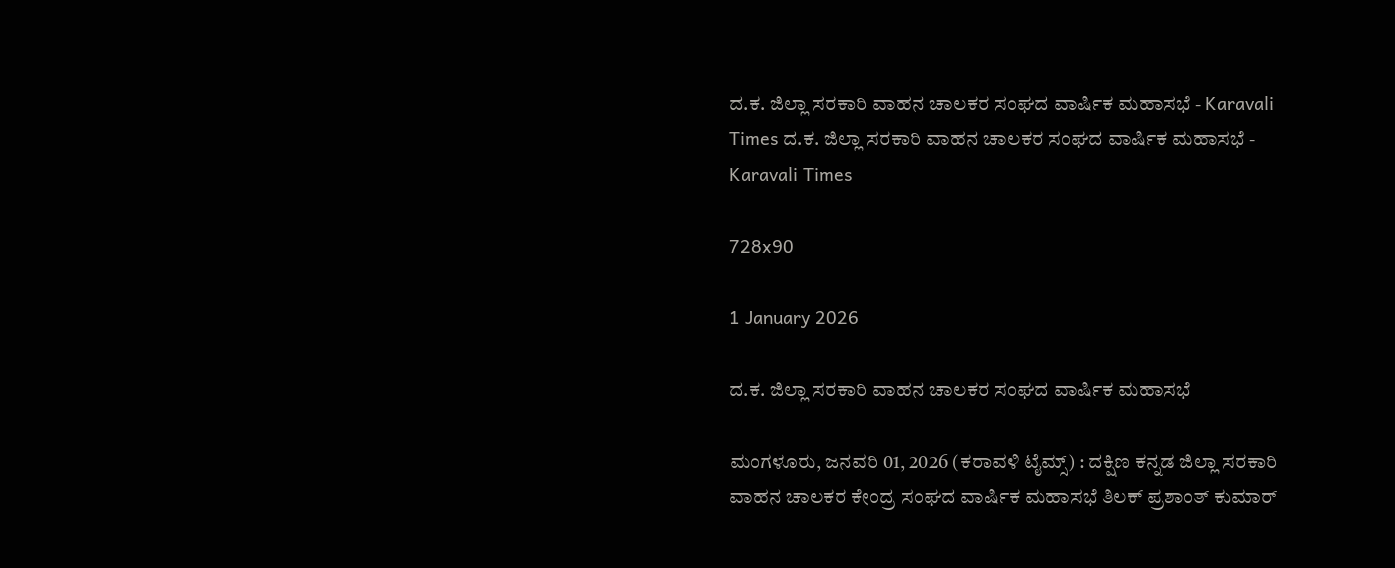ದ.ಕ. ಜಿಲ್ಲಾ ಸರಕಾರಿ ವಾಹನ ಚಾಲಕರ ಸಂಘದ ವಾರ್ಷಿಕ ಮಹಾಸಭೆ - Karavali Times ದ.ಕ. ಜಿಲ್ಲಾ ಸರಕಾರಿ ವಾಹನ ಚಾಲಕರ ಸಂಘದ ವಾರ್ಷಿಕ ಮಹಾಸಭೆ - Karavali Times

728x90

1 January 2026

ದ.ಕ. ಜಿಲ್ಲಾ ಸರಕಾರಿ ವಾಹನ ಚಾಲಕರ ಸಂಘದ ವಾರ್ಷಿಕ ಮಹಾಸಭೆ

ಮಂಗಳೂರು, ಜನವರಿ 01, 2026 (ಕರಾವಳಿ ಟೈಮ್ಸ್) : ದಕ್ಷಿಣ ಕನ್ನಡ ಜಿಲ್ಲಾ ಸರಕಾರಿ ವಾಹನ ಚಾಲಕರ ಕೇಂದ್ರ ಸಂಘದ ವಾರ್ಷಿಕ ಮಹಾಸಭೆ ತಿಲಕ್ ಪ್ರಶಾಂತ್ ಕುಮಾರ್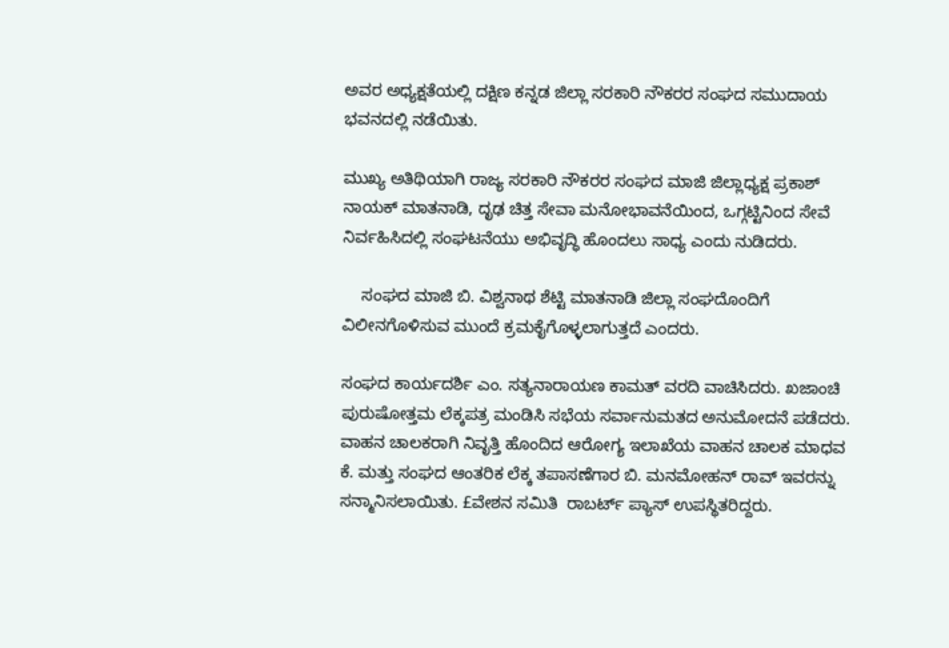ಅವರ ಅಧ್ಯಕ್ಷತೆಯಲ್ಲಿ ದಕ್ಷಿಣ ಕನ್ನಡ ಜಿಲ್ಲಾ ಸರಕಾರಿ ನೌಕರರ ಸಂಘದ ಸಮುದಾಯ ಭವನದಲ್ಲಿ ನಡೆಯಿತು.

ಮುಖ್ಯ ಅತಿಥಿಯಾಗಿ ರಾಜ್ಯ ಸರಕಾರಿ ನೌಕರರ ಸಂಘದ ಮಾಜಿ ಜಿಲ್ಲಾಧ್ಯಕ್ಷ ಪ್ರಕಾಶ್ ನಾಯಕ್ ಮಾತನಾಡಿ, ದೃಢ ಚಿತ್ತ ಸೇವಾ ಮನೋಭಾವನೆಯಿಂದ, ಒಗ್ಗಟ್ಟಿನಿಂದ ಸೇವೆ ನಿರ್ವಹಿಸಿದಲ್ಲಿ ಸಂಘಟನೆಯು ಅಭಿವೃದ್ಧಿ ಹೊಂದಲು ಸಾಧ್ಯ ಎಂದು ನುಡಿದರು.

    ಸಂಘದ ಮಾಜಿ ಬಿ. ವಿಶ್ವನಾಥ ಶೆಟ್ಟಿ ಮಾತನಾಡಿ ಜಿಲ್ಲಾ ಸಂಘದೊಂದಿಗೆ ವಿಲೀನಗೊಳಿಸುವ ಮುಂದೆ ಕ್ರಮಕೈಗೊಳ್ಳಲಾಗುತ್ತದೆ ಎಂದರು.

ಸಂಘದ ಕಾರ್ಯದರ್ಶಿ ಎಂ. ಸತ್ಯನಾರಾಯಣ ಕಾಮತ್ ವರದಿ ವಾಚಿಸಿದರು. ಖಜಾಂಚಿ ಪುರುಷೋತ್ತಮ ಲೆಕ್ಕಪತ್ರ ಮಂಡಿಸಿ ಸಭೆಯ ಸರ್ವಾನುಮತದ ಅನುಮೋದನೆ ಪಡೆದರು. ವಾಹನ ಚಾಲಕರಾಗಿ ನಿವೃತ್ತಿ ಹೊಂದಿದ ಆರೋಗ್ಯ ಇಲಾಖೆಯ ವಾಹನ ಚಾಲಕ ಮಾಧವ ಕೆ. ಮತ್ತು ಸಂಘದ ಆಂತರಿಕ ಲೆಕ್ಕ ತಪಾಸಣೆಗಾರ ಬಿ. ಮನಮೋಹನ್ ರಾವ್ ಇವರನ್ನು ಸನ್ಮಾನಿಸಲಾಯಿತು. £ವೇಶನ ಸಮಿತಿ  ರಾಬರ್ಟ್ ಪ್ಯಾಸ್ ಉಪಸ್ಥಿತರಿದ್ದರು.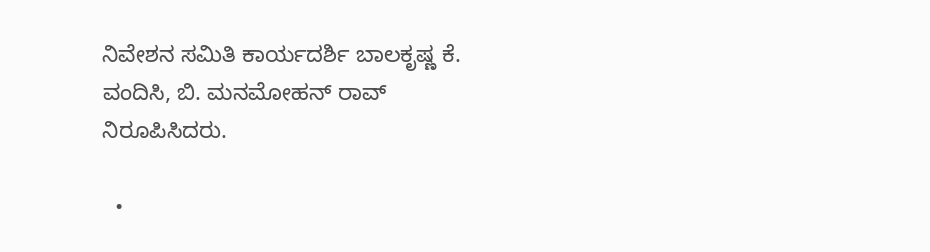ನಿವೇಶನ ಸಮಿತಿ ಕಾರ್ಯದರ್ಶಿ ಬಾಲಕೃಷ್ಣ ಕೆ. ವಂದಿಸಿ, ಬಿ. ಮನಮೋಹನ್ ರಾವ್ ನಿರೂಪಿಸಿದರು.

  •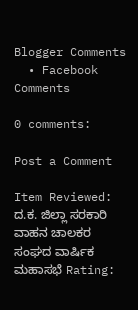Blogger Comments
  • Facebook Comments

0 comments:

Post a Comment

Item Reviewed: ದ.ಕ. ಜಿಲ್ಲಾ ಸರಕಾರಿ ವಾಹನ ಚಾಲಕರ ಸಂಘದ ವಾರ್ಷಿಕ ಮಹಾಸಭೆ Rating: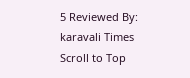5 Reviewed By: karavali Times
Scroll to Top